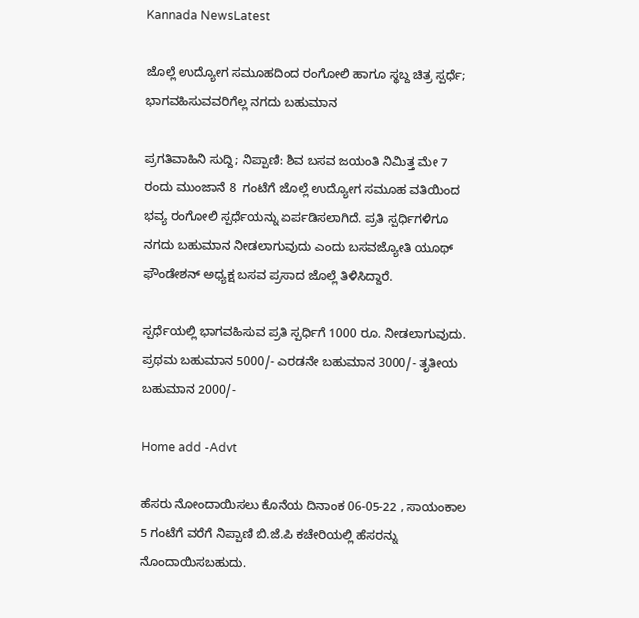Kannada NewsLatest

ಜೊಲ್ಲೆ ಉದ್ಯೋಗ ಸಮೂಹದಿಂದ ರಂಗೋಲಿ ಹಾಗೂ ಸ್ಥಬ್ದ ಚಿತ್ರ ಸ್ಪರ್ಧೆ; ಭಾಗವಹಿಸುವವರಿಗೆಲ್ಲ ನಗದು ಬಹುಮಾನ

ಪ್ರಗತಿವಾಹಿನಿ ಸುದ್ದಿ; ನಿಪ್ಪಾಣಿ: ಶಿವ ಬಸವ ಜಯಂತಿ ನಿಮಿತ್ತ ಮೇ 7 ರಂದು ಮುಂಜಾನೆ 8  ಗಂಟೆಗೆ ಜೊಲ್ಲೆ ಉದ್ಯೋಗ ಸಮೂಹ ವತಿಯಿಂದ ಭವ್ಯ ರಂಗೋಲಿ ಸ್ಪರ್ಧೆಯನ್ನು ಏರ್ಪಡಿಸಲಾಗಿದೆ. ಪ್ರತಿ ಸ್ಪರ್ಧಿಗಳಿಗೂ ನಗದು ಬಹುಮಾನ ನೀಡಲಾಗುವುದು ಎಂದು ಬಸವಜ್ಯೋತಿ ಯೂಥ್ ಫೌಂಡೇಶನ್ ಅಧ್ಯಕ್ಷ ಬಸವ ಪ್ರಸಾದ ಜೊಲ್ಲೆ ತಿಳಿಸಿದ್ದಾರೆ.

ಸ್ಪರ್ಧೆಯಲ್ಲಿ ಭಾಗವಹಿಸುವ ಪ್ರತಿ ಸ್ಪರ್ಧಿಗೆ 1000 ರೂ. ನೀಡಲಾಗುವುದು. ಪ್ರಥಮ ಬಹುಮಾನ 5000/- ಎರಡನೇ ಬಹುಮಾನ 3000/- ತೃತೀಯ ಬಹುಮಾನ 2000/-

Home add -Advt

ಹೆಸರು ನೋಂದಾಯಿಸಲು ಕೊನೆಯ ದಿನಾಂಕ 06-05-22 , ಸಾಯಂಕಾಲ 5 ಗಂಟೆಗೆ ವರೆಗೆ ನಿಪ್ಪಾಣಿ ಬಿ.ಜೆ.ಪಿ ಕಚೇರಿಯಲ್ಲಿ ಹೆಸರನ್ನು ನೊಂದಾಯಿಸಬಹುದು.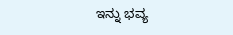ಇನ್ನು ಭವ್ಯ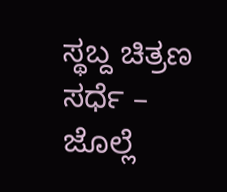ಸ್ಥಬ್ದ ಚಿತ್ರಣ ಸರ್ಧೆ – ಜೊಲ್ಲೆ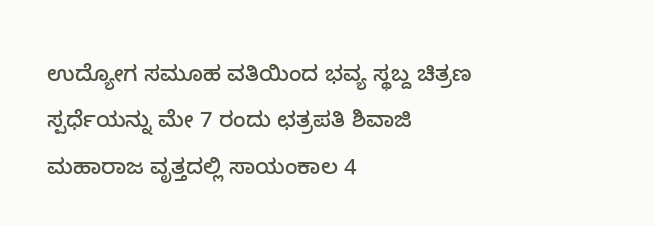ಉದ್ಯೋಗ ಸಮೂಹ ವತಿಯಿಂದ ಭವ್ಯ ಸ್ಥಬ್ದ ಚಿತ್ರಣ ಸ್ಪರ್ಧೆಯನ್ನು ಮೇ 7 ರಂದು ಛತ್ರಪತಿ ಶಿವಾಜಿ ಮಹಾರಾಜ ವೃತ್ತದಲ್ಲಿ ಸಾಯಂಕಾಲ 4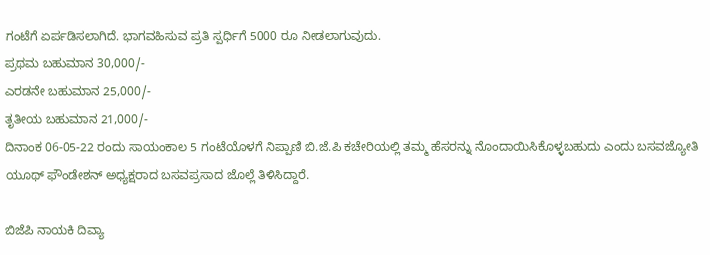ಗಂಟೆಗೆ ಏರ್ಪಡಿಸಲಾಗಿದೆ. ಭಾಗವಹಿಸುವ ಪ್ರತಿ ಸ್ಪರ್ಧಿಗೆ 5000 ರೂ ನೀಡಲಾಗುವುದು.
ಪ್ರಥಮ ಬಹುಮಾನ 30,000/-
ಎರಡನೇ ಬಹುಮಾನ 25,000/-
ತೃತೀಯ ಬಹುಮಾನ 21,000/-
ದಿನಾಂಕ 06-05-22 ರಂದು ಸಾಯಂಕಾಲ 5 ಗಂಟೆಯೊಳಗೆ ನಿಪ್ಪಾಣಿ ಬಿ.ಜೆ.ಪಿ ಕಚೇರಿಯಲ್ಲಿ ತಮ್ಮ ಹೆಸರನ್ನು ನೊಂದಾಯಿಸಿಕೊಳ್ಳಬಹುದು ಎಂದು ಬಸವಜ್ಯೋತಿ ಯೂಥ್ ಫೌಂಡೇಶನ್ ಅಧ್ಯಕ್ಷರಾದ ಬಸವಪ್ರಸಾದ ಜೊಲ್ಲೆ ತಿಳಿಸಿದ್ದಾರೆ.

ಬಿಜೆಪಿ ನಾಯಕಿ ದಿವ್ಯಾ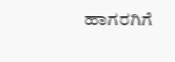ಹಾಗರಗಿಗೆ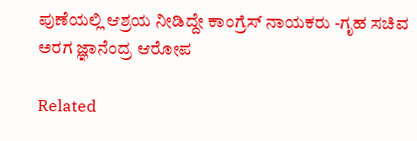ಪುಣೆಯಲ್ಲಿ ಆಶ್ರಯ ನೀಡಿದ್ದೇ ಕಾಂಗ್ರೆಸ್ ನಾಯಕರು -ಗೃಹ ಸಚಿವ ಅರಗ ಜ್ಞಾನೆಂದ್ರ ಆರೋಪ

Related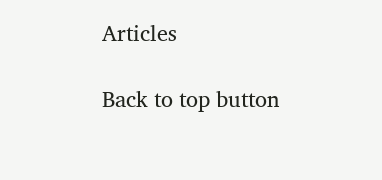Articles

Back to top button